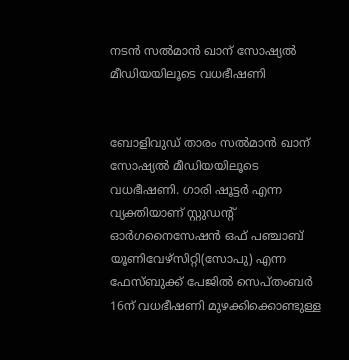നടൻ സല്‍മാന്‍ ഖാന് സോഷ്യല്‍ മീഡിയയിലൂടെ വധഭീഷണി


ബോളിവുഡ് താരം സല്‍മാന്‍ ഖാന് സോഷ്യല്‍ മീഡിയയിലൂടെ വധഭീഷണി. ഗാരി ഷൂട്ടര്‍ എന്ന വ്യക്തിയാണ് സ്റ്റുഡന്റ് ഓര്‍ഗനൈസേഷന്‍ ഒഫ് പഞ്ചാബ് യൂണിവേഴ്സിറ്റി(സോപു) എന്ന ഫേസ്ബുക്ക് പേജില്‍ സെപ്തംബര്‍ 16ന് വധഭീഷണി മുഴക്കിക്കൊണ്ടുള്ള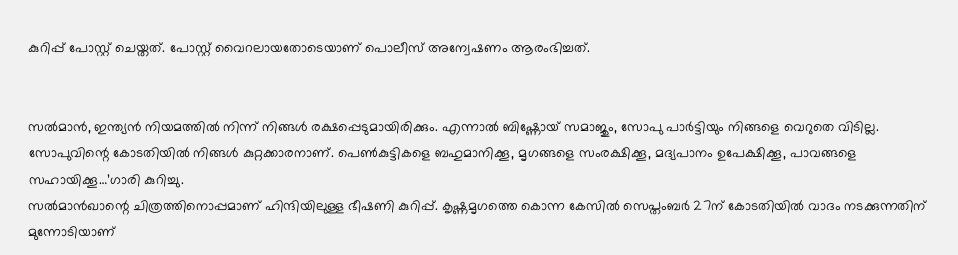കുറിപ്പ് പോസ്റ്റ് ചെയ്തത്. പോസ്റ്റ് വൈറലായതോടെയാണ് പൊലീസ് അന്വേഷണം ആരംഭിച്ചത്.


സല്‍മാന്‍, ഇന്ത്യന്‍ നിയമത്തില്‍ നിന്ന് നിങ്ങള്‍ രക്ഷപ്പെടുമായിരിക്കും. എന്നാല്‍ ബിഷ്ണോയ് സമാജും, സോപു പാര്‍ട്ടിയും നിങ്ങളെ വെറുതെ വിടില്ല. സോപുവിന്റെ കോടതിയില്‍ നിങ്ങള്‍ കുറ്റക്കാരനാണ്. പെണ്‍കുട്ടികളെ ബഹുമാനിക്കൂ, മൃഗങ്ങളെ സംരക്ഷിക്കൂ, മദ്യപാനം ഉപേക്ഷിക്കൂ, പാവങ്ങളെ സഹായിക്കൂ…’ഗാരി കുറിച്ചു.
സല്‍മാന്‍ഖാന്റെ ചിത്രത്തിനൊപ്പമാണ് ഹിന്ദിയിലുള്ള ഭീഷണി കുറിപ്പ്. കൃഷ്ണമൃഗത്തെ കൊന്ന കേസില്‍ സെപ്തംബര്‍ 27ന് കോടതിയില്‍ വാദം നടക്കുന്നതിന് മുന്നോടിയാണ്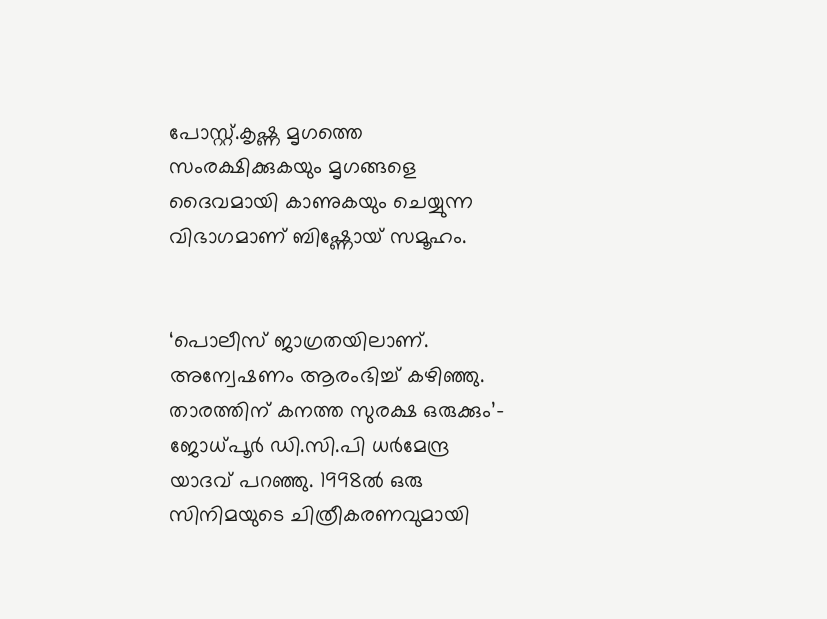പോസ്റ്റ്.കൃഷ്ണ മൃഗത്തെ സംരക്ഷിക്കുകയും മൃഗങ്ങളെ ദൈവമായി കാണുകയും ചെയ്യുന്ന വിഭാഗമാണ് ബിഷ്ണോയ് സമൂഹം.


‘പൊലീസ് ജാഗ്രതയിലാണ്. അന്വേഷണം ആരംഭിച്ച്‌ കഴിഞ്ഞു. താരത്തിന് കനത്ത സുരക്ഷ ഒരുക്കും’- ജോധ്പൂര്‍ ഡി.സി.പി ധര്‍മേന്ദ്ര യാദവ് പറഞ്ഞു. 1998ല്‍ ഒരു സിനിമയുടെ ചിത്രീകരണവുമായി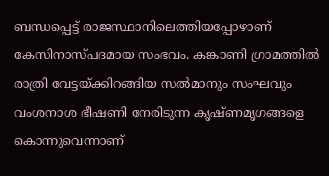ബന്ധപ്പെട്ട് രാജസ്ഥാനിലെത്തിയപ്പോഴാണ് കേസിനാസ്പദമായ സംഭവം. കങ്കാണി ഗ്രാമത്തില്‍ രാത്രി വേട്ടയ്ക്കിറങ്ങിയ സല്‍മാനും സംഘവും വംശനാശ ഭീഷണി നേരിടുന്ന കൃഷ്ണമൃഗങ്ങളെ കൊന്നുവെന്നാണ്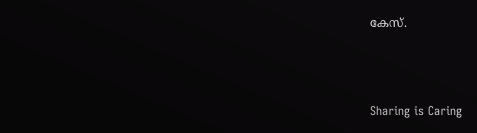കേസ്.



Sharing is Caring